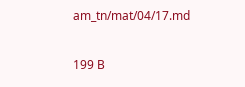am_tn/mat/04/17.md

199 B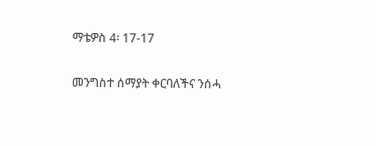ማቴዎስ 4፡ 17-17

መንግስተ ሰማያት ቀርባለችና ንሰሓ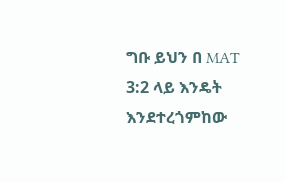ግቡ ይህን በ MAT 3:2 ላይ እንዴት እንደተረጎምከው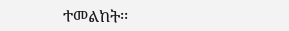ተመልከት፡፡